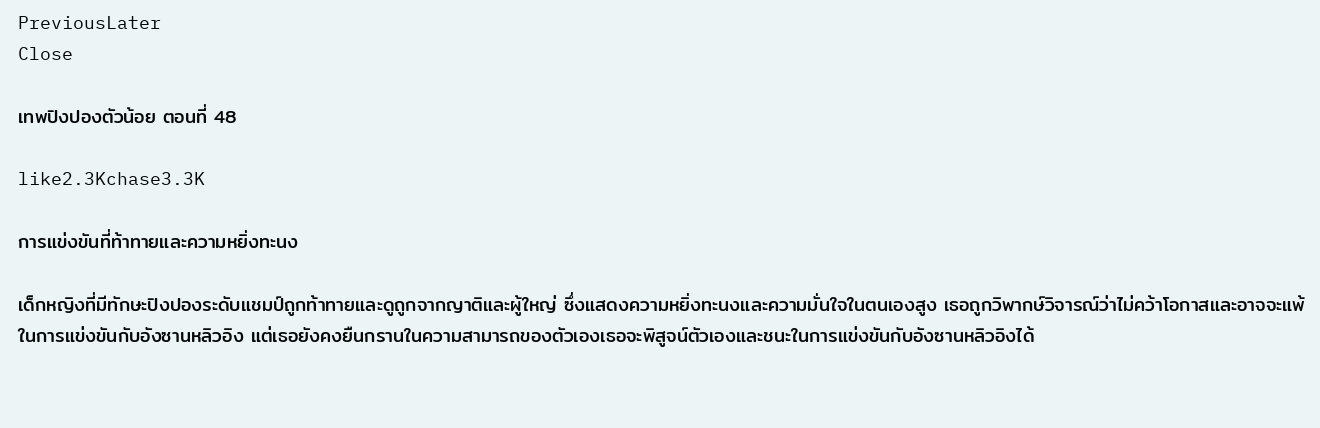PreviousLater
Close

เทพปิงปองตัวน้อย ตอนที่ 48

like2.3Kchase3.3K

การแข่งขันที่ท้าทายและความหยิ่งทะนง

เด็กหญิงที่มีทักษะปิงปองระดับแชมป์ถูกท้าทายและดูถูกจากญาติและผู้ใหญ่ ซึ่งแสดงความหยิ่งทะนงและความมั่นใจในตนเองสูง เธอถูกวิพากษ์วิจารณ์ว่าไม่คว้าโอกาสและอาจจะแพ้ในการแข่งขันกับอังซานหลิวอิง แต่เธอยังคงยืนกรานในความสามารถของตัวเองเธอจะพิสูจน์ตัวเองและชนะในการแข่งขันกับอังซานหลิวอิงได้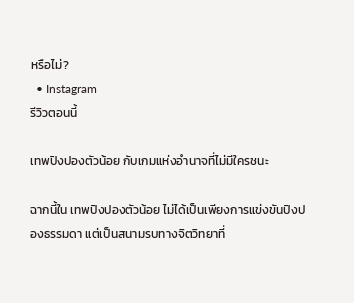หรือไม่?
  • Instagram
รีวิวตอนนี้

เทพปิงปองตัวน้อย กับเกมแห่งอำนาจที่ไม่มีใครชนะ

ฉากนี้ใน เทพปิงปองตัวน้อย ไม่ได้เป็นเพียงการแข่งขันปิงปองธรรมดา แต่เป็นสนามรบทางจิตวิทยาที่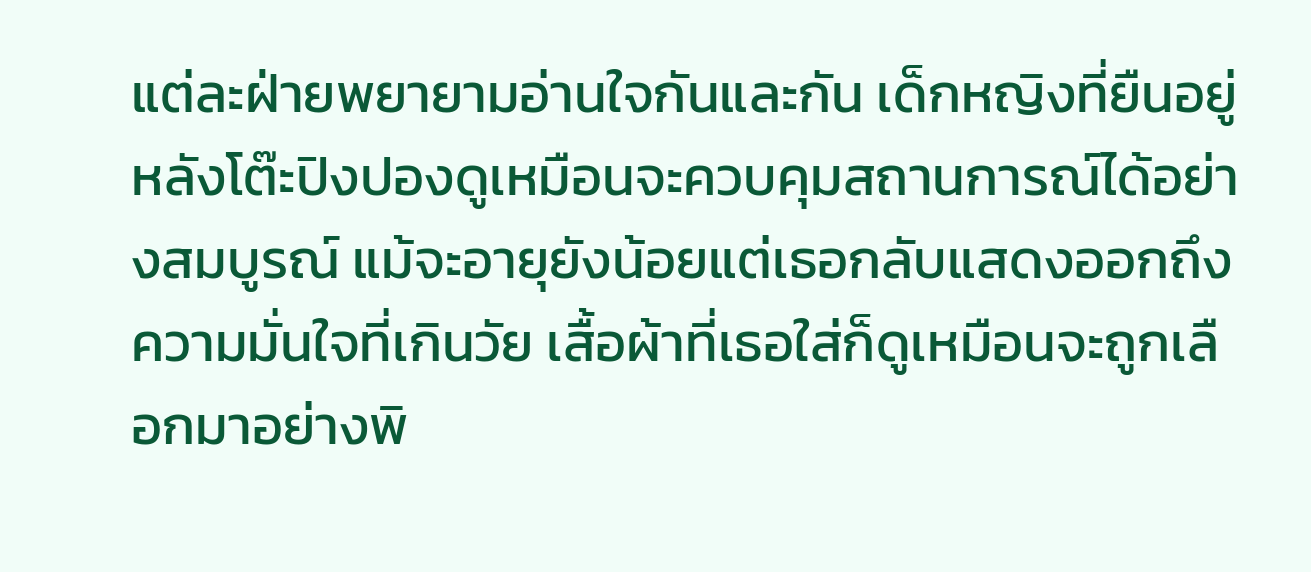แต่ละฝ่ายพยายามอ่านใจกันและกัน เด็กหญิงที่ยืนอยู่หลังโต๊ะปิงปองดูเหมือนจะควบคุมสถานการณ์ได้อย่างสมบูรณ์ แม้จะอายุยังน้อยแต่เธอกลับแสดงออกถึงความมั่นใจที่เกินวัย เสื้อผ้าที่เธอใส่ก็ดูเหมือนจะถูกเลือกมาอย่างพิ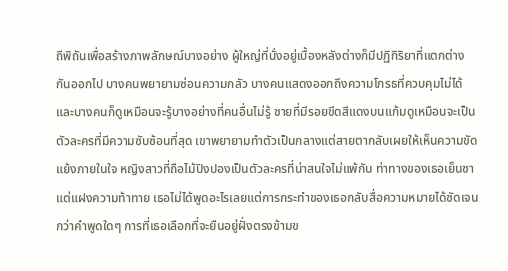ถีพิถันเพื่อสร้างภาพลักษณ์บางอย่าง ผู้ใหญ่ที่นั่งอยู่เบื้องหลังต่างก็มีปฏิกิริยาที่แตกต่างกันออกไป บางคนพยายามซ่อนความกลัว บางคนแสดงออกถึงความโกรธที่ควบคุมไม่ได้ และบางคนก็ดูเหมือนจะรู้บางอย่างที่คนอื่นไม่รู้ ชายที่มีรอยขีดสีแดงบนแก้มดูเหมือนจะเป็นตัวละครที่มีความซับซ้อนที่สุด เขาพยายามทำตัวเป็นกลางแต่สายตากลับเผยให้เห็นความขัดแย้งภายในใจ หญิงสาวที่ถือไม้ปิงปองเป็นตัวละครที่น่าสนใจไม่แพ้กัน ท่าทางของเธอเย็นชาแต่แฝงความท้าทาย เธอไม่ได้พูดอะไรเลยแต่การกระทำของเธอกลับสื่อความหมายได้ชัดเจนกว่าคำพูดใดๆ การที่เธอเลือกที่จะยืนอยู่ฝั่งตรงข้ามข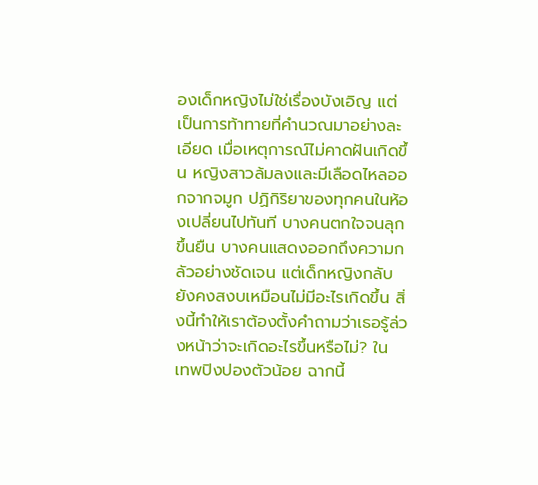องเด็กหญิงไม่ใช่เรื่องบังเอิญ แต่เป็นการท้าทายที่คำนวณมาอย่างละเอียด เมื่อเหตุการณ์ไม่คาดฝันเกิดขึ้น หญิงสาวล้มลงและมีเลือดไหลออกจากจมูก ปฏิกิริยาของทุกคนในห้องเปลี่ยนไปทันที บางคนตกใจจนลุกขึ้นยืน บางคนแสดงออกถึงความกลัวอย่างชัดเจน แต่เด็กหญิงกลับยังคงสงบเหมือนไม่มีอะไรเกิดขึ้น สิ่งนี้ทำให้เราต้องตั้งคำถามว่าเธอรู้ล่วงหน้าว่าจะเกิดอะไรขึ้นหรือไม่? ใน เทพปิงปองตัวน้อย ฉากนี้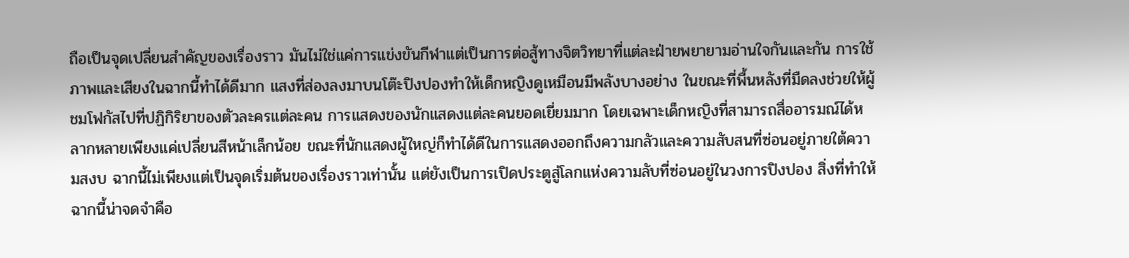ถือเป็นจุดเปลี่ยนสำคัญของเรื่องราว มันไม่ใช่แค่การแข่งขันกีฬาแต่เป็นการต่อสู้ทางจิตวิทยาที่แต่ละฝ่ายพยายามอ่านใจกันและกัน การใช้ภาพและเสียงในฉากนี้ทำได้ดีมาก แสงที่ส่องลงมาบนโต๊ะปิงปองทำให้เด็กหญิงดูเหมือนมีพลังบางอย่าง ในขณะที่พื้นหลังที่มืดลงช่วยให้ผู้ชมโฟกัสไปที่ปฏิกิริยาของตัวละครแต่ละคน การแสดงของนักแสดงแต่ละคนยอดเยี่ยมมาก โดยเฉพาะเด็กหญิงที่สามารถสื่ออารมณ์ได้หลากหลายเพียงแค่เปลี่ยนสีหน้าเล็กน้อย ขณะที่นักแสดงผู้ใหญ่ก็ทำได้ดีในการแสดงออกถึงความกลัวและความสับสนที่ซ่อนอยู่ภายใต้ความสงบ ฉากนี้ไม่เพียงแต่เป็นจุดเริ่มต้นของเรื่องราวเท่านั้น แต่ยังเป็นการเปิดประตูสู่โลกแห่งความลับที่ซ่อนอยู่ในวงการปิงปอง สิ่งที่ทำให้ฉากนี้น่าจดจำคือ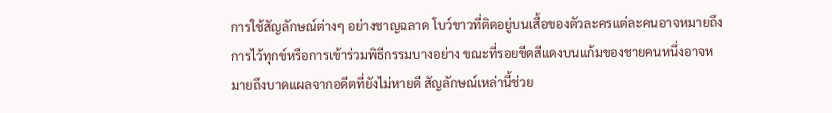การใช้สัญลักษณ์ต่างๆ อย่างชาญฉลาด โบว์ขาวที่ติดอยู่บนเสื้อของตัวละครแต่ละคนอาจหมายถึงการไว้ทุกข์หรือการเข้าร่วมพิธีกรรมบางอย่าง ขณะที่รอยขีดสีแดงบนแก้มของชายคนหนึ่งอาจหมายถึงบาดแผลจากอดีตที่ยังไม่หายดี สัญลักษณ์เหล่านี้ช่วย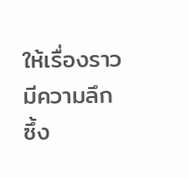ให้เรื่องราวมีความลึกซึ้ง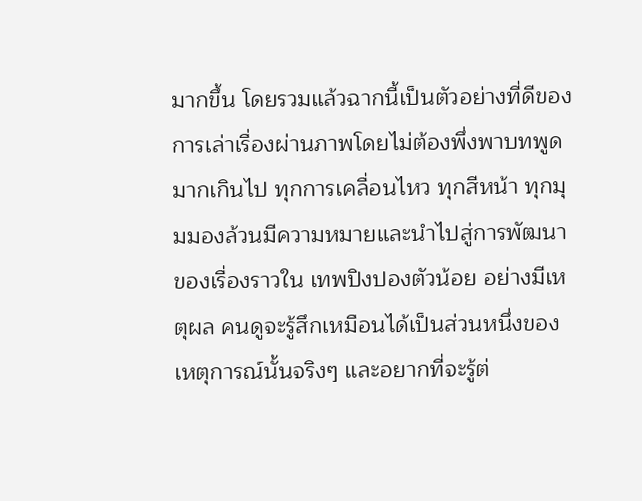มากขึ้น โดยรวมแล้วฉากนี้เป็นตัวอย่างที่ดีของการเล่าเรื่องผ่านภาพโดยไม่ต้องพึ่งพาบทพูดมากเกินไป ทุกการเคลื่อนไหว ทุกสีหน้า ทุกมุมมองล้วนมีความหมายและนำไปสู่การพัฒนาของเรื่องราวใน เทพปิงปองตัวน้อย อย่างมีเหตุผล คนดูจะรู้สึกเหมือนได้เป็นส่วนหนึ่งของเหตุการณ์นั้นจริงๆ และอยากที่จะรู้ต่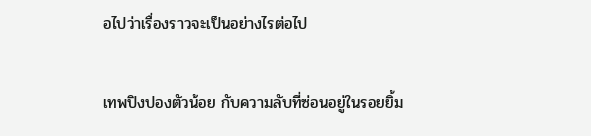อไปว่าเรื่องราวจะเป็นอย่างไรต่อไป

เทพปิงปองตัวน้อย กับความลับที่ซ่อนอยู่ในรอยยิ้ม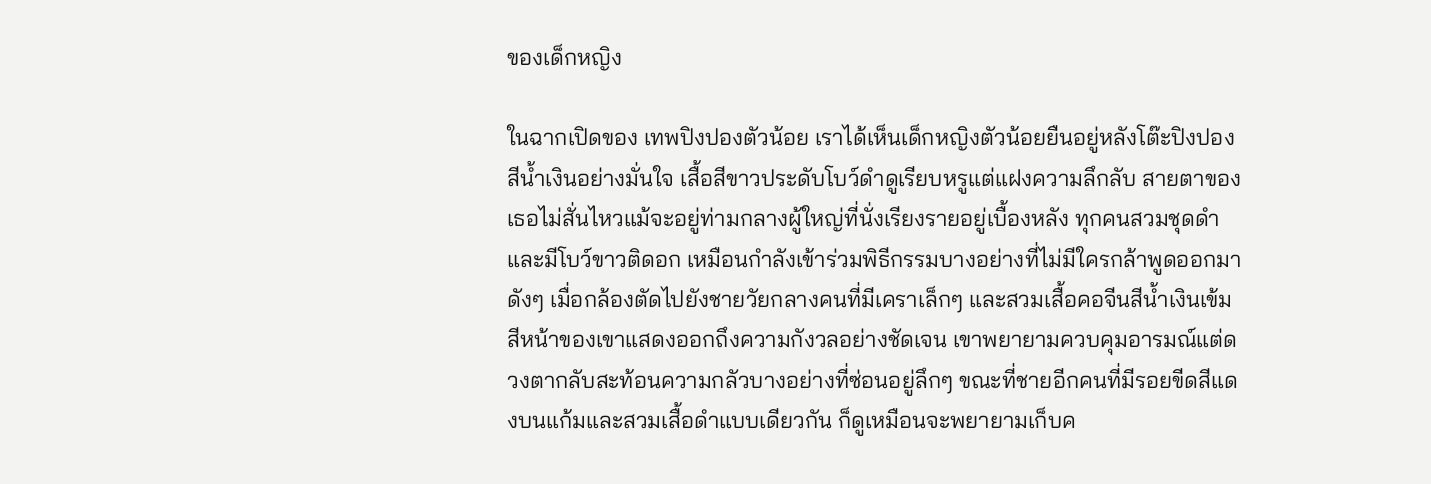ของเด็กหญิง

ในฉากเปิดของ เทพปิงปองตัวน้อย เราได้เห็นเด็กหญิงตัวน้อยยืนอยู่หลังโต๊ะปิงปองสีน้ำเงินอย่างมั่นใจ เสื้อสีขาวประดับโบว์ดำดูเรียบหรูแต่แฝงความลึกลับ สายตาของเธอไม่สั่นไหวแม้จะอยู่ท่ามกลางผู้ใหญ่ที่นั่งเรียงรายอยู่เบื้องหลัง ทุกคนสวมชุดดำและมีโบว์ขาวติดอก เหมือนกำลังเข้าร่วมพิธีกรรมบางอย่างที่ไม่มีใครกล้าพูดออกมาดังๆ เมื่อกล้องตัดไปยังชายวัยกลางคนที่มีเคราเล็กๆ และสวมเสื้อคอจีนสีน้ำเงินเข้ม สีหน้าของเขาแสดงออกถึงความกังวลอย่างชัดเจน เขาพยายามควบคุมอารมณ์แต่ดวงตากลับสะท้อนความกลัวบางอย่างที่ซ่อนอยู่ลึกๆ ขณะที่ชายอีกคนที่มีรอยขีดสีแดงบนแก้มและสวมเสื้อดำแบบเดียวกัน ก็ดูเหมือนจะพยายามเก็บค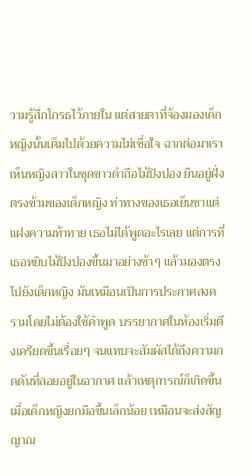วามรู้สึกโกรธไว้ภายใน แต่สายตาที่จ้องมองเด็กหญิงนั้นเต็มไปด้วยความไม่เชื่อใจ ฉากต่อมาเราเห็นหญิงสาวในชุดขาวดำถือไม้ปิงปอง ยืนอยู่ฝั่งตรงข้ามของเด็กหญิง ท่าทางของเธอเย็นชาแต่แฝงความท้าทาย เธอไม่ได้พูดอะไรเลย แต่การที่เธอหยิบไม้ปิงปองขึ้นมาอย่างช้าๆ แล้วมองตรงไปยังเด็กหญิง มันเหมือนเป็นการประกาศสงครามโดยไม่ต้องใช้คำพูด บรรยากาศในห้องเริ่มตึงเครียดขึ้นเรื่อยๆ จนแทบจะสัมผัสได้ถึงความกดดันที่ลอยอยู่ในอากาศ แล้วเหตุการณ์ก็เกิดขึ้นเมื่อเด็กหญิงยกมือขึ้นเล็กน้อย เหมือนจะส่งสัญญาณ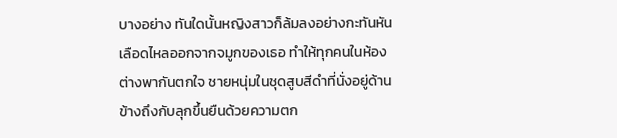บางอย่าง ทันใดนั้นหญิงสาวก็ล้มลงอย่างกะทันหัน เลือดไหลออกจากจมูกของเธอ ทำให้ทุกคนในห้องต่างพากันตกใจ ชายหนุ่มในชุดสูบสีดำที่นั่งอยู่ด้านข้างถึงกับลุกขึ้นยืนด้วยความตก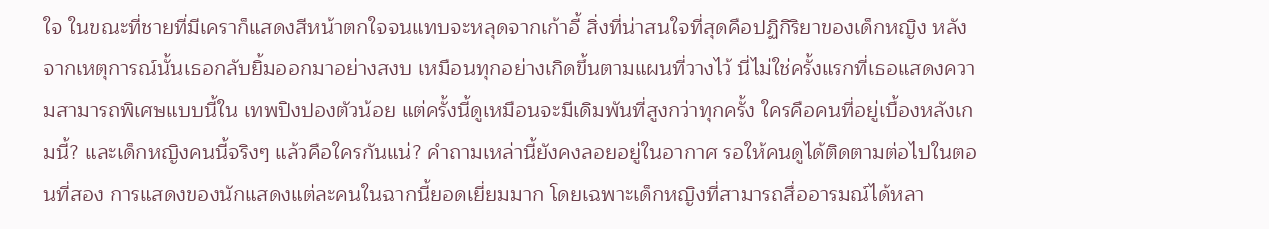ใจ ในขณะที่ชายที่มีเคราก็แสดงสีหน้าตกใจจนแทบจะหลุดจากเก้าอี้ สิ่งที่น่าสนใจที่สุดคือปฏิกิริยาของเด็กหญิง หลังจากเหตุการณ์นั้นเธอกลับยิ้มออกมาอย่างสงบ เหมือนทุกอย่างเกิดขึ้นตามแผนที่วางไว้ นี่ไม่ใช่ครั้งแรกที่เธอแสดงความสามารถพิเศษแบบนี้ใน เทพปิงปองตัวน้อย แต่ครั้งนี้ดูเหมือนจะมีเดิมพันที่สูงกว่าทุกครั้ง ใครคือคนที่อยู่เบื้องหลังเกมนี้? และเด็กหญิงคนนี้จริงๆ แล้วคือใครกันแน่? คำถามเหล่านี้ยังคงลอยอยู่ในอากาศ รอให้คนดูได้ติดตามต่อไปในตอนที่สอง การแสดงของนักแสดงแต่ละคนในฉากนี้ยอดเยี่ยมมาก โดยเฉพาะเด็กหญิงที่สามารถสื่ออารมณ์ได้หลา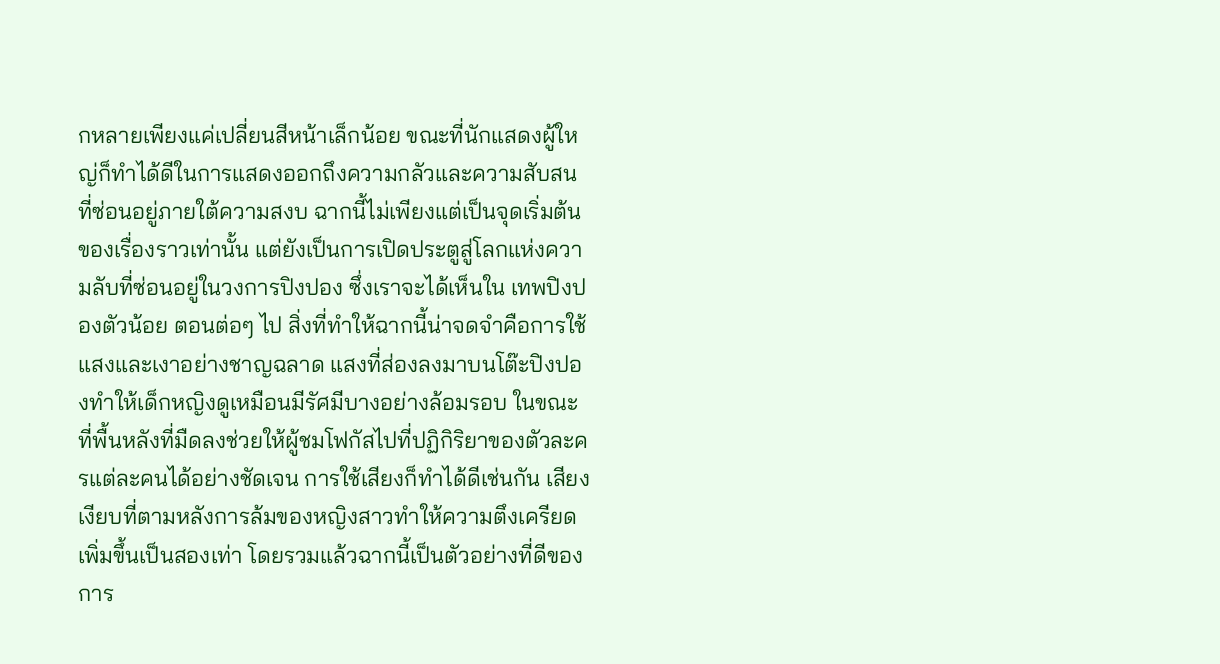กหลายเพียงแค่เปลี่ยนสีหน้าเล็กน้อย ขณะที่นักแสดงผู้ใหญ่ก็ทำได้ดีในการแสดงออกถึงความกลัวและความสับสนที่ซ่อนอยู่ภายใต้ความสงบ ฉากนี้ไม่เพียงแต่เป็นจุดเริ่มต้นของเรื่องราวเท่านั้น แต่ยังเป็นการเปิดประตูสู่โลกแห่งความลับที่ซ่อนอยู่ในวงการปิงปอง ซึ่งเราจะได้เห็นใน เทพปิงปองตัวน้อย ตอนต่อๆ ไป สิ่งที่ทำให้ฉากนี้น่าจดจำคือการใช้แสงและเงาอย่างชาญฉลาด แสงที่ส่องลงมาบนโต๊ะปิงปองทำให้เด็กหญิงดูเหมือนมีรัศมีบางอย่างล้อมรอบ ในขณะที่พื้นหลังที่มืดลงช่วยให้ผู้ชมโฟกัสไปที่ปฏิกิริยาของตัวละครแต่ละคนได้อย่างชัดเจน การใช้เสียงก็ทำได้ดีเช่นกัน เสียงเงียบที่ตามหลังการล้มของหญิงสาวทำให้ความตึงเครียดเพิ่มขึ้นเป็นสองเท่า โดยรวมแล้วฉากนี้เป็นตัวอย่างที่ดีของการ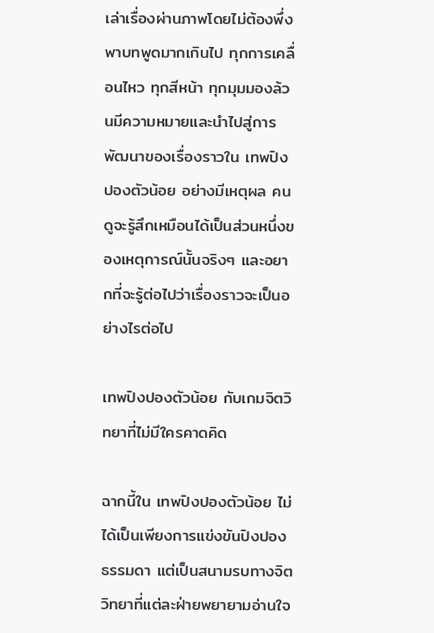เล่าเรื่องผ่านภาพโดยไม่ต้องพึ่งพาบทพูดมากเกินไป ทุกการเคลื่อนไหว ทุกสีหน้า ทุกมุมมองล้วนมีความหมายและนำไปสู่การพัฒนาของเรื่องราวใน เทพปิงปองตัวน้อย อย่างมีเหตุผล คนดูจะรู้สึกเหมือนได้เป็นส่วนหนึ่งของเหตุการณ์นั้นจริงๆ และอยากที่จะรู้ต่อไปว่าเรื่องราวจะเป็นอย่างไรต่อไป

เทพปิงปองตัวน้อย กับเกมจิตวิทยาที่ไม่มีใครคาดคิด

ฉากนี้ใน เทพปิงปองตัวน้อย ไม่ได้เป็นเพียงการแข่งขันปิงปองธรรมดา แต่เป็นสนามรบทางจิตวิทยาที่แต่ละฝ่ายพยายามอ่านใจ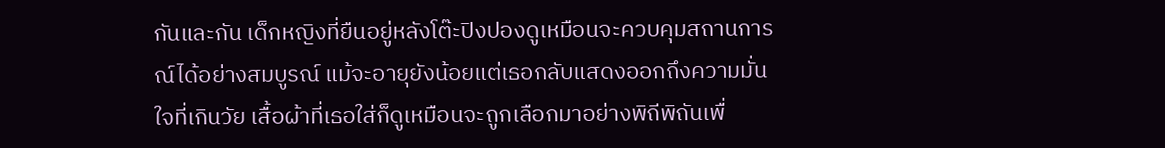กันและกัน เด็กหญิงที่ยืนอยู่หลังโต๊ะปิงปองดูเหมือนจะควบคุมสถานการณ์ได้อย่างสมบูรณ์ แม้จะอายุยังน้อยแต่เธอกลับแสดงออกถึงความมั่นใจที่เกินวัย เสื้อผ้าที่เธอใส่ก็ดูเหมือนจะถูกเลือกมาอย่างพิถีพิถันเพื่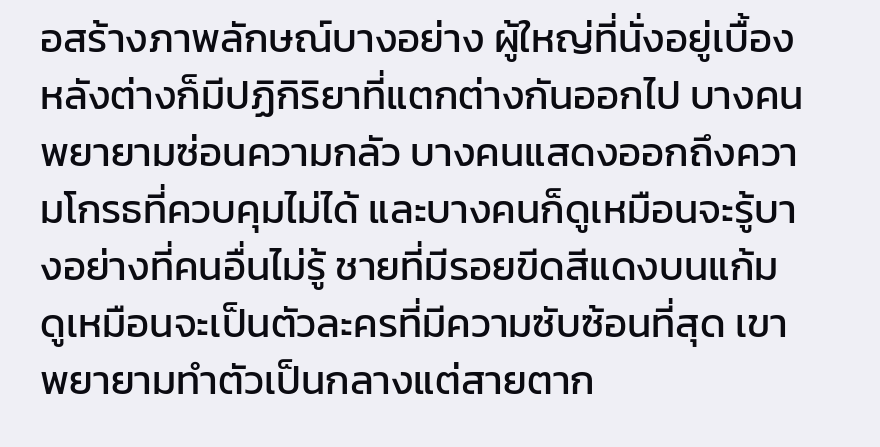อสร้างภาพลักษณ์บางอย่าง ผู้ใหญ่ที่นั่งอยู่เบื้องหลังต่างก็มีปฏิกิริยาที่แตกต่างกันออกไป บางคนพยายามซ่อนความกลัว บางคนแสดงออกถึงความโกรธที่ควบคุมไม่ได้ และบางคนก็ดูเหมือนจะรู้บางอย่างที่คนอื่นไม่รู้ ชายที่มีรอยขีดสีแดงบนแก้มดูเหมือนจะเป็นตัวละครที่มีความซับซ้อนที่สุด เขาพยายามทำตัวเป็นกลางแต่สายตาก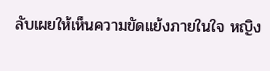ลับเผยให้เห็นความขัดแย้งภายในใจ หญิง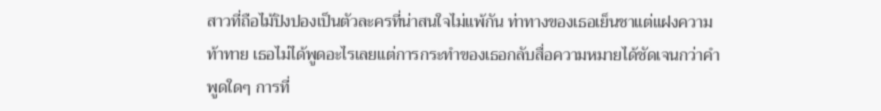สาวที่ถือไม้ปิงปองเป็นตัวละครที่น่าสนใจไม่แพ้กัน ท่าทางของเธอเย็นชาแต่แฝงความท้าทาย เธอไม่ได้พูดอะไรเลยแต่การกระทำของเธอกลับสื่อความหมายได้ชัดเจนกว่าคำพูดใดๆ การที่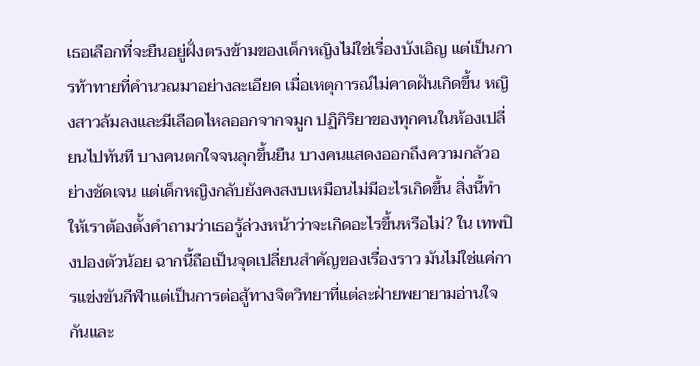เธอเลือกที่จะยืนอยู่ฝั่งตรงข้ามของเด็กหญิงไม่ใช่เรื่องบังเอิญ แต่เป็นการท้าทายที่คำนวณมาอย่างละเอียด เมื่อเหตุการณ์ไม่คาดฝันเกิดขึ้น หญิงสาวล้มลงและมีเลือดไหลออกจากจมูก ปฏิกิริยาของทุกคนในห้องเปลี่ยนไปทันที บางคนตกใจจนลุกขึ้นยืน บางคนแสดงออกถึงความกลัวอย่างชัดเจน แต่เด็กหญิงกลับยังคงสงบเหมือนไม่มีอะไรเกิดขึ้น สิ่งนี้ทำให้เราต้องตั้งคำถามว่าเธอรู้ล่วงหน้าว่าจะเกิดอะไรขึ้นหรือไม่? ใน เทพปิงปองตัวน้อย ฉากนี้ถือเป็นจุดเปลี่ยนสำคัญของเรื่องราว มันไม่ใช่แค่การแข่งขันกีฬาแต่เป็นการต่อสู้ทางจิตวิทยาที่แต่ละฝ่ายพยายามอ่านใจกันและ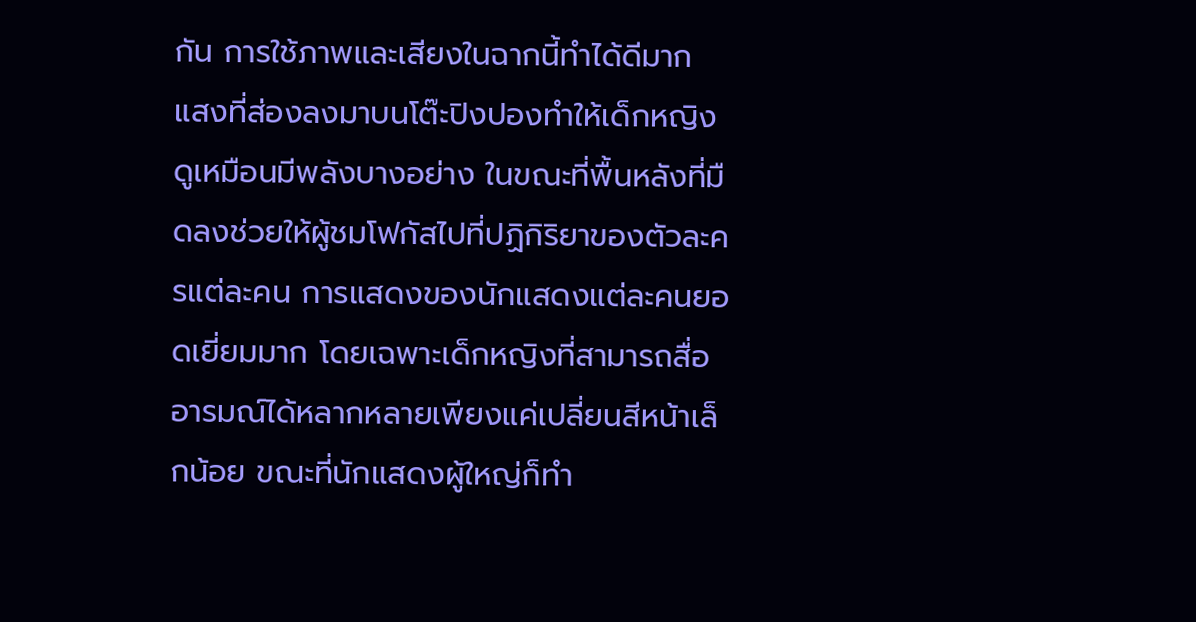กัน การใช้ภาพและเสียงในฉากนี้ทำได้ดีมาก แสงที่ส่องลงมาบนโต๊ะปิงปองทำให้เด็กหญิงดูเหมือนมีพลังบางอย่าง ในขณะที่พื้นหลังที่มืดลงช่วยให้ผู้ชมโฟกัสไปที่ปฏิกิริยาของตัวละครแต่ละคน การแสดงของนักแสดงแต่ละคนยอดเยี่ยมมาก โดยเฉพาะเด็กหญิงที่สามารถสื่ออารมณ์ได้หลากหลายเพียงแค่เปลี่ยนสีหน้าเล็กน้อย ขณะที่นักแสดงผู้ใหญ่ก็ทำ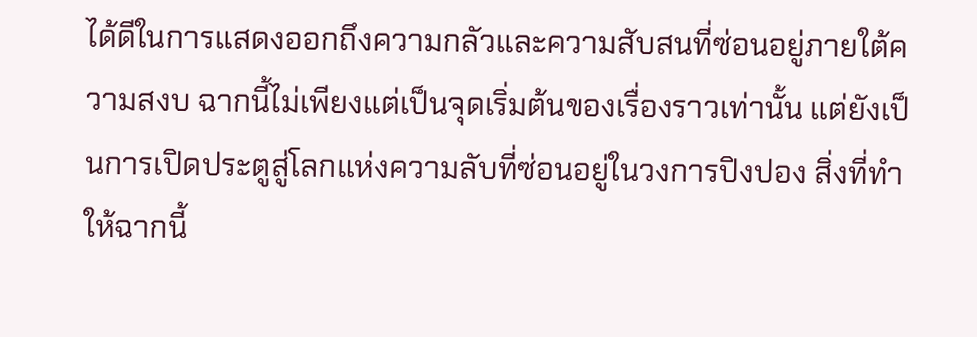ได้ดีในการแสดงออกถึงความกลัวและความสับสนที่ซ่อนอยู่ภายใต้ความสงบ ฉากนี้ไม่เพียงแต่เป็นจุดเริ่มต้นของเรื่องราวเท่านั้น แต่ยังเป็นการเปิดประตูสู่โลกแห่งความลับที่ซ่อนอยู่ในวงการปิงปอง สิ่งที่ทำให้ฉากนี้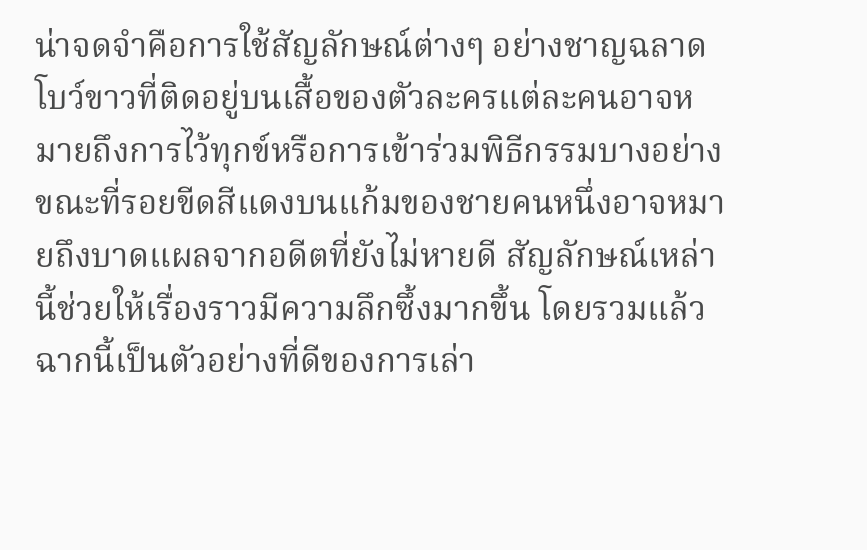น่าจดจำคือการใช้สัญลักษณ์ต่างๆ อย่างชาญฉลาด โบว์ขาวที่ติดอยู่บนเสื้อของตัวละครแต่ละคนอาจหมายถึงการไว้ทุกข์หรือการเข้าร่วมพิธีกรรมบางอย่าง ขณะที่รอยขีดสีแดงบนแก้มของชายคนหนึ่งอาจหมายถึงบาดแผลจากอดีตที่ยังไม่หายดี สัญลักษณ์เหล่านี้ช่วยให้เรื่องราวมีความลึกซึ้งมากขึ้น โดยรวมแล้วฉากนี้เป็นตัวอย่างที่ดีของการเล่า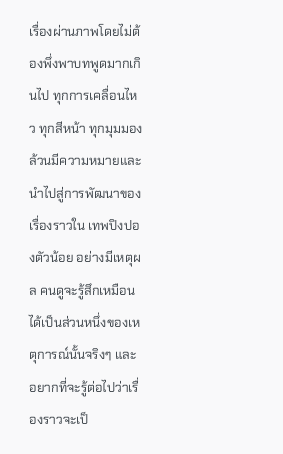เรื่องผ่านภาพโดยไม่ต้องพึ่งพาบทพูดมากเกินไป ทุกการเคลื่อนไหว ทุกสีหน้า ทุกมุมมองล้วนมีความหมายและนำไปสู่การพัฒนาของเรื่องราวใน เทพปิงปองตัวน้อย อย่างมีเหตุผล คนดูจะรู้สึกเหมือนได้เป็นส่วนหนึ่งของเหตุการณ์นั้นจริงๆ และอยากที่จะรู้ต่อไปว่าเรื่องราวจะเป็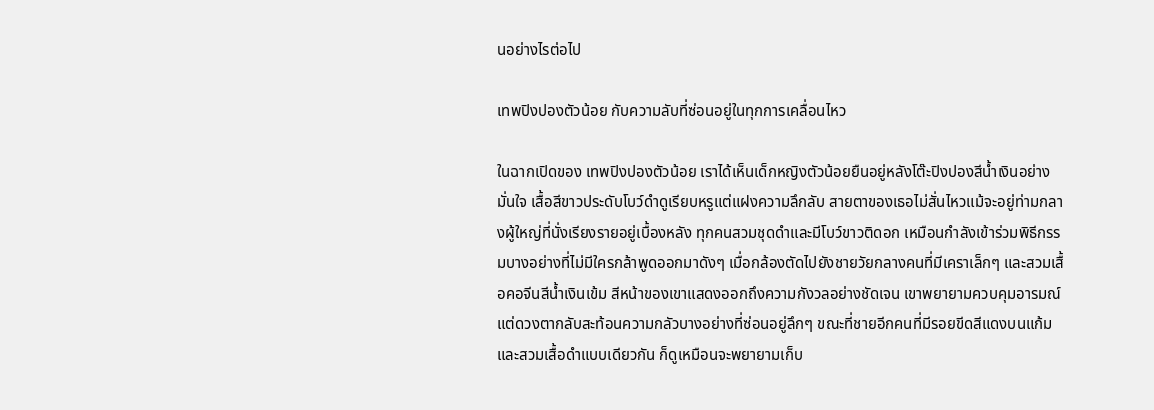นอย่างไรต่อไป

เทพปิงปองตัวน้อย กับความลับที่ซ่อนอยู่ในทุกการเคลื่อนไหว

ในฉากเปิดของ เทพปิงปองตัวน้อย เราได้เห็นเด็กหญิงตัวน้อยยืนอยู่หลังโต๊ะปิงปองสีน้ำเงินอย่างมั่นใจ เสื้อสีขาวประดับโบว์ดำดูเรียบหรูแต่แฝงความลึกลับ สายตาของเธอไม่สั่นไหวแม้จะอยู่ท่ามกลางผู้ใหญ่ที่นั่งเรียงรายอยู่เบื้องหลัง ทุกคนสวมชุดดำและมีโบว์ขาวติดอก เหมือนกำลังเข้าร่วมพิธีกรรมบางอย่างที่ไม่มีใครกล้าพูดออกมาดังๆ เมื่อกล้องตัดไปยังชายวัยกลางคนที่มีเคราเล็กๆ และสวมเสื้อคอจีนสีน้ำเงินเข้ม สีหน้าของเขาแสดงออกถึงความกังวลอย่างชัดเจน เขาพยายามควบคุมอารมณ์แต่ดวงตากลับสะท้อนความกลัวบางอย่างที่ซ่อนอยู่ลึกๆ ขณะที่ชายอีกคนที่มีรอยขีดสีแดงบนแก้มและสวมเสื้อดำแบบเดียวกัน ก็ดูเหมือนจะพยายามเก็บ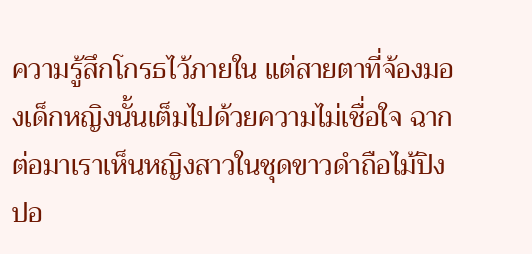ความรู้สึกโกรธไว้ภายใน แต่สายตาที่จ้องมองเด็กหญิงนั้นเต็มไปด้วยความไม่เชื่อใจ ฉากต่อมาเราเห็นหญิงสาวในชุดขาวดำถือไม้ปิงปอ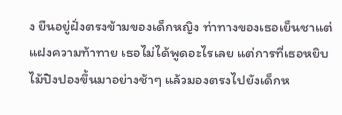ง ยืนอยู่ฝั่งตรงข้ามของเด็กหญิง ท่าทางของเธอเย็นชาแต่แฝงความท้าทาย เธอไม่ได้พูดอะไรเลย แต่การที่เธอหยิบไม้ปิงปองขึ้นมาอย่างช้าๆ แล้วมองตรงไปยังเด็กห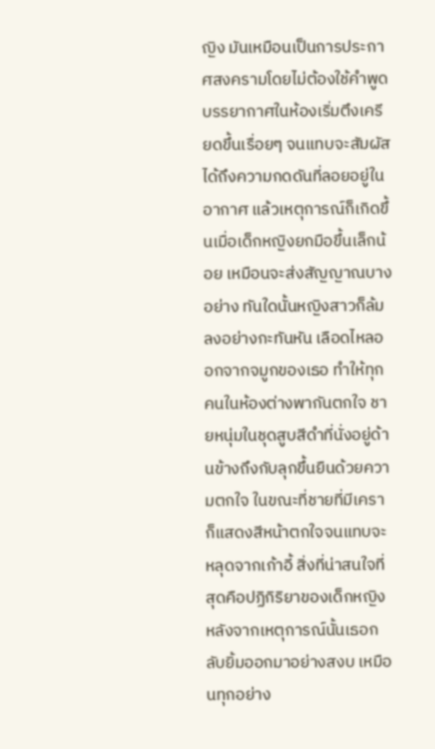ญิง มันเหมือนเป็นการประกาศสงครามโดยไม่ต้องใช้คำพูด บรรยากาศในห้องเริ่มตึงเครียดขึ้นเรื่อยๆ จนแทบจะสัมผัสได้ถึงความกดดันที่ลอยอยู่ในอากาศ แล้วเหตุการณ์ก็เกิดขึ้นเมื่อเด็กหญิงยกมือขึ้นเล็กน้อย เหมือนจะส่งสัญญาณบางอย่าง ทันใดนั้นหญิงสาวก็ล้มลงอย่างกะทันหัน เลือดไหลออกจากจมูกของเธอ ทำให้ทุกคนในห้องต่างพากันตกใจ ชายหนุ่มในชุดสูบสีดำที่นั่งอยู่ด้านข้างถึงกับลุกขึ้นยืนด้วยความตกใจ ในขณะที่ชายที่มีเคราก็แสดงสีหน้าตกใจจนแทบจะหลุดจากเก้าอี้ สิ่งที่น่าสนใจที่สุดคือปฏิกิริยาของเด็กหญิง หลังจากเหตุการณ์นั้นเธอกลับยิ้มออกมาอย่างสงบ เหมือนทุกอย่าง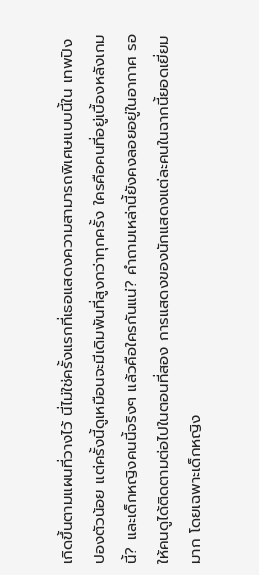เกิดขึ้นตามแผนที่วางไว้ นี่ไม่ใช่ครั้งแรกที่เธอแสดงความสามารถพิเศษแบบนี้ใน เทพปิงปองตัวน้อย แต่ครั้งนี้ดูเหมือนจะมีเดิมพันที่สูงกว่าทุกครั้ง ใครคือคนที่อยู่เบื้องหลังเกมนี้? และเด็กหญิงคนนี้จริงๆ แล้วคือใครกันแน่? คำถามเหล่านี้ยังคงลอยอยู่ในอากาศ รอให้คนดูได้ติดตามต่อไปในตอนที่สอง การแสดงของนักแสดงแต่ละคนในฉากนี้ยอดเยี่ยมมาก โดยเฉพาะเด็กหญิง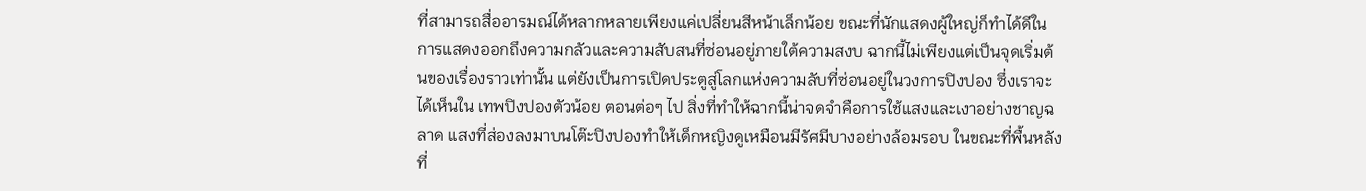ที่สามารถสื่ออารมณ์ได้หลากหลายเพียงแค่เปลี่ยนสีหน้าเล็กน้อย ขณะที่นักแสดงผู้ใหญ่ก็ทำได้ดีในการแสดงออกถึงความกลัวและความสับสนที่ซ่อนอยู่ภายใต้ความสงบ ฉากนี้ไม่เพียงแต่เป็นจุดเริ่มต้นของเรื่องราวเท่านั้น แต่ยังเป็นการเปิดประตูสู่โลกแห่งความลับที่ซ่อนอยู่ในวงการปิงปอง ซึ่งเราจะได้เห็นใน เทพปิงปองตัวน้อย ตอนต่อๆ ไป สิ่งที่ทำให้ฉากนี้น่าจดจำคือการใช้แสงและเงาอย่างชาญฉลาด แสงที่ส่องลงมาบนโต๊ะปิงปองทำให้เด็กหญิงดูเหมือนมีรัศมีบางอย่างล้อมรอบ ในขณะที่พื้นหลังที่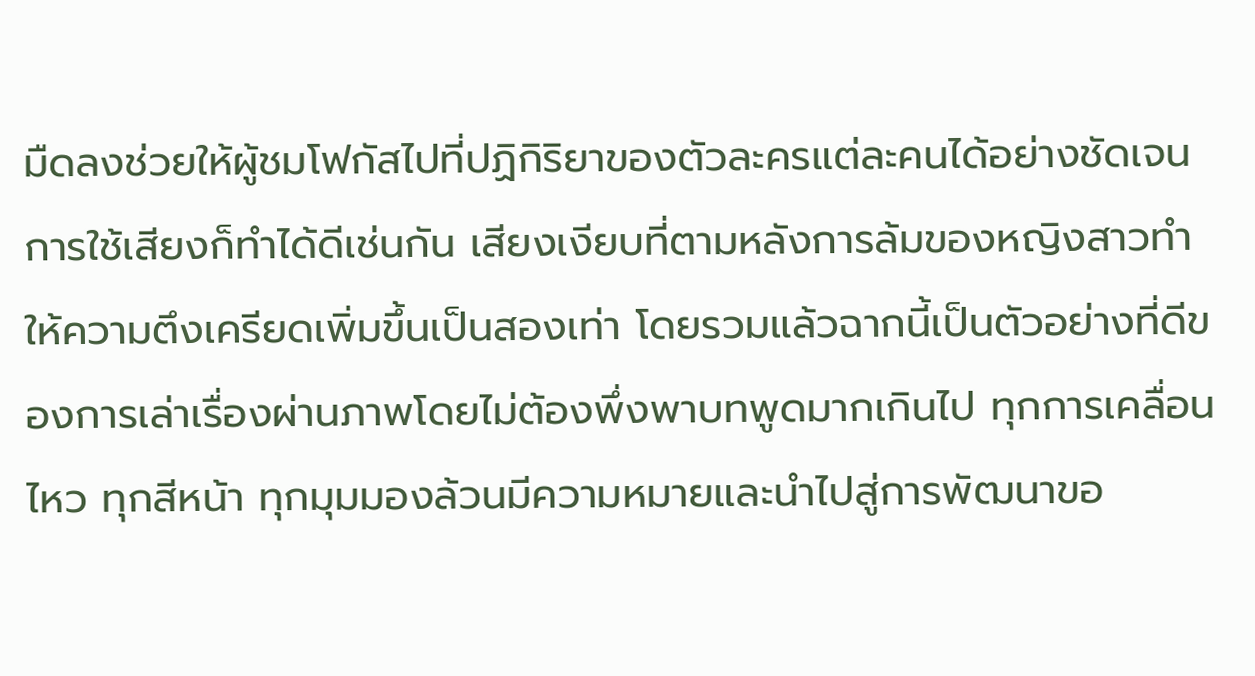มืดลงช่วยให้ผู้ชมโฟกัสไปที่ปฏิกิริยาของตัวละครแต่ละคนได้อย่างชัดเจน การใช้เสียงก็ทำได้ดีเช่นกัน เสียงเงียบที่ตามหลังการล้มของหญิงสาวทำให้ความตึงเครียดเพิ่มขึ้นเป็นสองเท่า โดยรวมแล้วฉากนี้เป็นตัวอย่างที่ดีของการเล่าเรื่องผ่านภาพโดยไม่ต้องพึ่งพาบทพูดมากเกินไป ทุกการเคลื่อนไหว ทุกสีหน้า ทุกมุมมองล้วนมีความหมายและนำไปสู่การพัฒนาขอ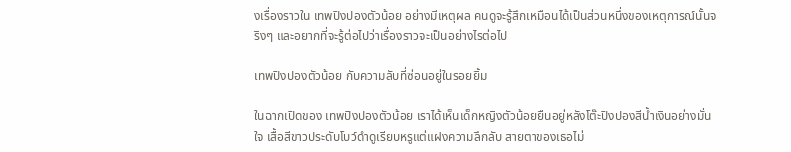งเรื่องราวใน เทพปิงปองตัวน้อย อย่างมีเหตุผล คนดูจะรู้สึกเหมือนได้เป็นส่วนหนึ่งของเหตุการณ์นั้นจริงๆ และอยากที่จะรู้ต่อไปว่าเรื่องราวจะเป็นอย่างไรต่อไป

เทพปิงปองตัวน้อย กับความลับที่ซ่อนอยู่ในรอยยิ้ม

ในฉากเปิดของ เทพปิงปองตัวน้อย เราได้เห็นเด็กหญิงตัวน้อยยืนอยู่หลังโต๊ะปิงปองสีน้ำเงินอย่างมั่นใจ เสื้อสีขาวประดับโบว์ดำดูเรียบหรูแต่แฝงความลึกลับ สายตาของเธอไม่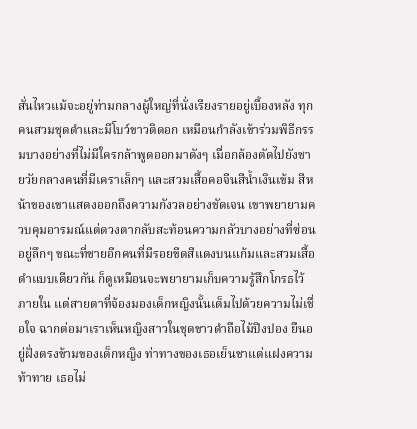สั่นไหวแม้จะอยู่ท่ามกลางผู้ใหญ่ที่นั่งเรียงรายอยู่เบื้องหลัง ทุกคนสวมชุดดำและมีโบว์ขาวติดอก เหมือนกำลังเข้าร่วมพิธีกรรมบางอย่างที่ไม่มีใครกล้าพูดออกมาดังๆ เมื่อกล้องตัดไปยังชายวัยกลางคนที่มีเคราเล็กๆ และสวมเสื้อคอจีนสีน้ำเงินเข้ม สีหน้าของเขาแสดงออกถึงความกังวลอย่างชัดเจน เขาพยายามควบคุมอารมณ์แต่ดวงตากลับสะท้อนความกลัวบางอย่างที่ซ่อนอยู่ลึกๆ ขณะที่ชายอีกคนที่มีรอยขีดสีแดงบนแก้มและสวมเสื้อดำแบบเดียวกัน ก็ดูเหมือนจะพยายามเก็บความรู้สึกโกรธไว้ภายใน แต่สายตาที่จ้องมองเด็กหญิงนั้นเต็มไปด้วยความไม่เชื่อใจ ฉากต่อมาเราเห็นหญิงสาวในชุดขาวดำถือไม้ปิงปอง ยืนอยู่ฝั่งตรงข้ามของเด็กหญิง ท่าทางของเธอเย็นชาแต่แฝงความท้าทาย เธอไม่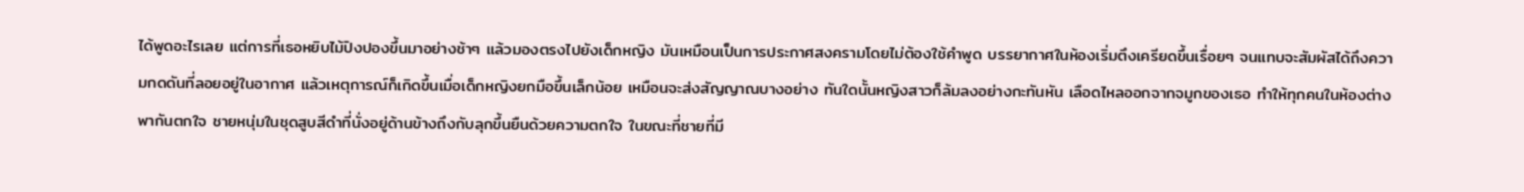ได้พูดอะไรเลย แต่การที่เธอหยิบไม้ปิงปองขึ้นมาอย่างช้าๆ แล้วมองตรงไปยังเด็กหญิง มันเหมือนเป็นการประกาศสงครามโดยไม่ต้องใช้คำพูด บรรยากาศในห้องเริ่มตึงเครียดขึ้นเรื่อยๆ จนแทบจะสัมผัสได้ถึงความกดดันที่ลอยอยู่ในอากาศ แล้วเหตุการณ์ก็เกิดขึ้นเมื่อเด็กหญิงยกมือขึ้นเล็กน้อย เหมือนจะส่งสัญญาณบางอย่าง ทันใดนั้นหญิงสาวก็ล้มลงอย่างกะทันหัน เลือดไหลออกจากจมูกของเธอ ทำให้ทุกคนในห้องต่างพากันตกใจ ชายหนุ่มในชุดสูบสีดำที่นั่งอยู่ด้านข้างถึงกับลุกขึ้นยืนด้วยความตกใจ ในขณะที่ชายที่มี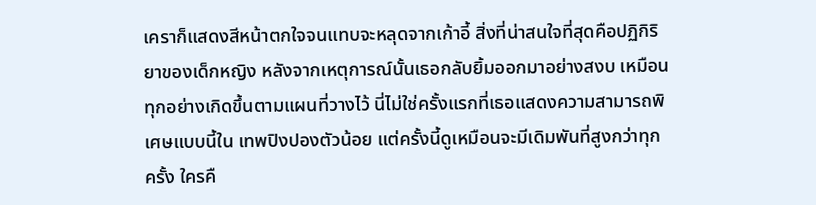เคราก็แสดงสีหน้าตกใจจนแทบจะหลุดจากเก้าอี้ สิ่งที่น่าสนใจที่สุดคือปฏิกิริยาของเด็กหญิง หลังจากเหตุการณ์นั้นเธอกลับยิ้มออกมาอย่างสงบ เหมือนทุกอย่างเกิดขึ้นตามแผนที่วางไว้ นี่ไม่ใช่ครั้งแรกที่เธอแสดงความสามารถพิเศษแบบนี้ใน เทพปิงปองตัวน้อย แต่ครั้งนี้ดูเหมือนจะมีเดิมพันที่สูงกว่าทุกครั้ง ใครคื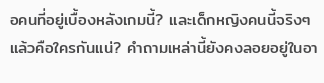อคนที่อยู่เบื้องหลังเกมนี้? และเด็กหญิงคนนี้จริงๆ แล้วคือใครกันแน่? คำถามเหล่านี้ยังคงลอยอยู่ในอา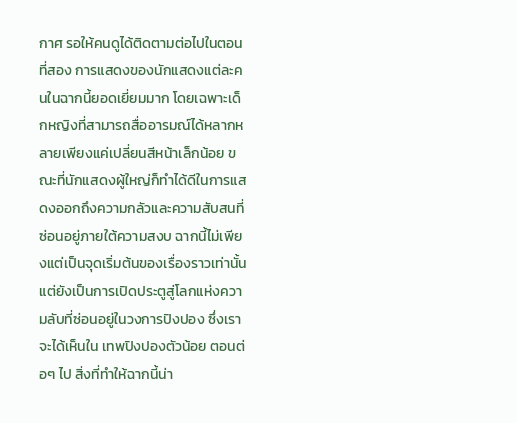กาศ รอให้คนดูได้ติดตามต่อไปในตอนที่สอง การแสดงของนักแสดงแต่ละคนในฉากนี้ยอดเยี่ยมมาก โดยเฉพาะเด็กหญิงที่สามารถสื่ออารมณ์ได้หลากหลายเพียงแค่เปลี่ยนสีหน้าเล็กน้อย ขณะที่นักแสดงผู้ใหญ่ก็ทำได้ดีในการแสดงออกถึงความกลัวและความสับสนที่ซ่อนอยู่ภายใต้ความสงบ ฉากนี้ไม่เพียงแต่เป็นจุดเริ่มต้นของเรื่องราวเท่านั้น แต่ยังเป็นการเปิดประตูสู่โลกแห่งความลับที่ซ่อนอยู่ในวงการปิงปอง ซึ่งเราจะได้เห็นใน เทพปิงปองตัวน้อย ตอนต่อๆ ไป สิ่งที่ทำให้ฉากนี้น่า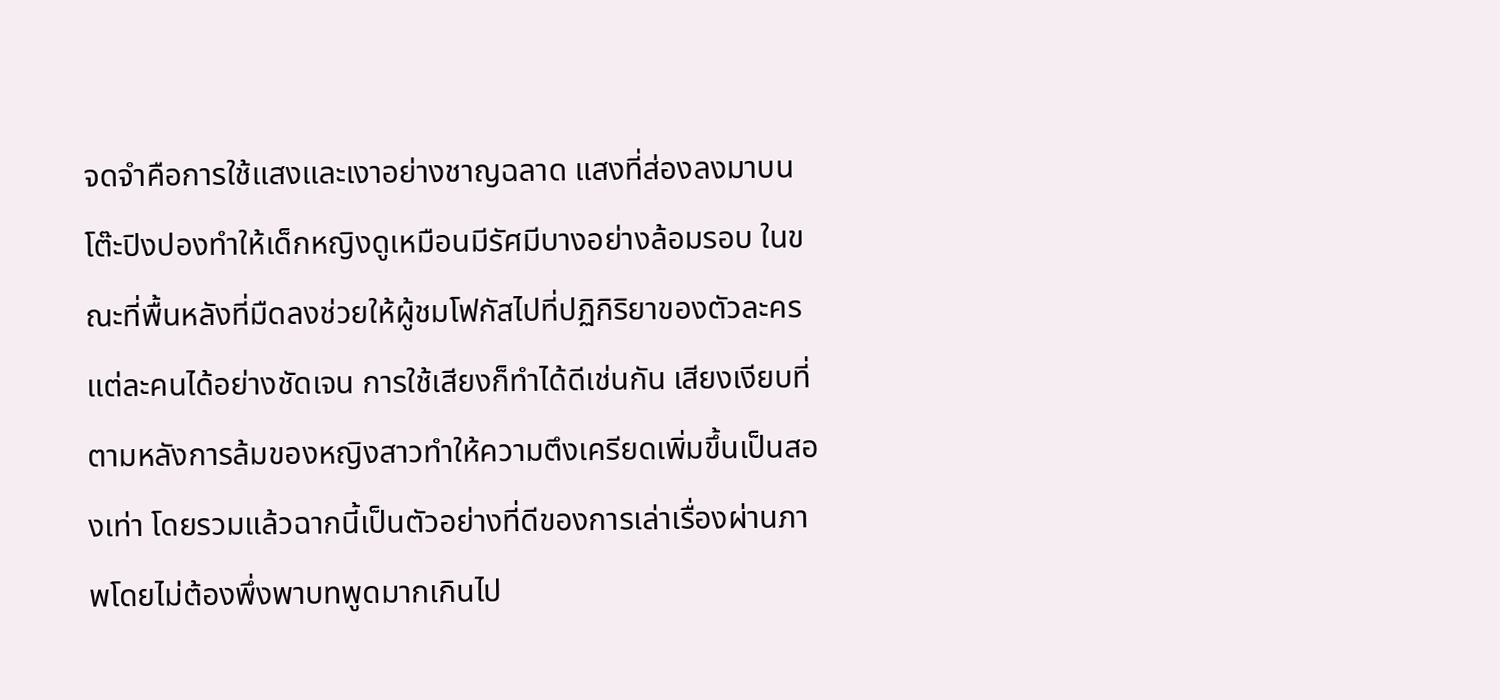จดจำคือการใช้แสงและเงาอย่างชาญฉลาด แสงที่ส่องลงมาบนโต๊ะปิงปองทำให้เด็กหญิงดูเหมือนมีรัศมีบางอย่างล้อมรอบ ในขณะที่พื้นหลังที่มืดลงช่วยให้ผู้ชมโฟกัสไปที่ปฏิกิริยาของตัวละครแต่ละคนได้อย่างชัดเจน การใช้เสียงก็ทำได้ดีเช่นกัน เสียงเงียบที่ตามหลังการล้มของหญิงสาวทำให้ความตึงเครียดเพิ่มขึ้นเป็นสองเท่า โดยรวมแล้วฉากนี้เป็นตัวอย่างที่ดีของการเล่าเรื่องผ่านภาพโดยไม่ต้องพึ่งพาบทพูดมากเกินไป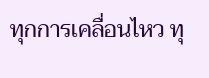ทุกการเคลื่อนไหว ทุ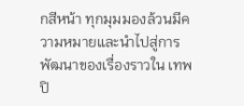กสีหน้า ทุกมุมมองล้วนมีความหมายและนำไปสู่การพัฒนาของเรื่องราวใน เทพปิ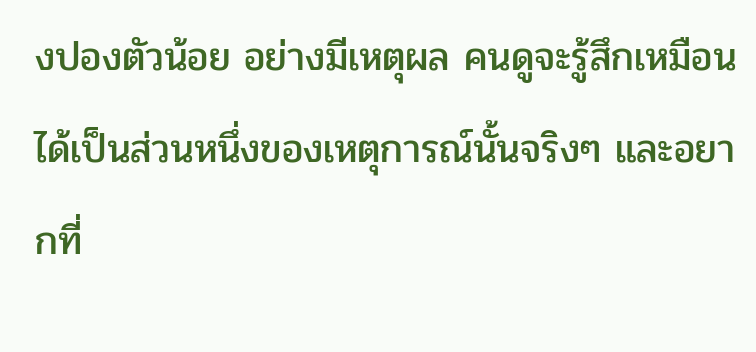งปองตัวน้อย อย่างมีเหตุผล คนดูจะรู้สึกเหมือนได้เป็นส่วนหนึ่งของเหตุการณ์นั้นจริงๆ และอยากที่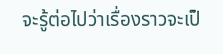จะรู้ต่อไปว่าเรื่องราวจะเป็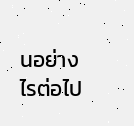นอย่างไรต่อไป